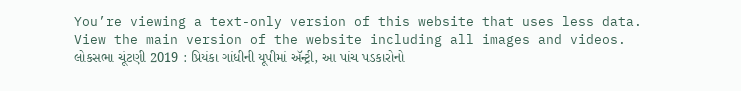You’re viewing a text-only version of this website that uses less data. View the main version of the website including all images and videos.
લોકસભા ચૂંટણી 2019 : પ્રિયંકા ગાંધીની યૂપીમાં ઍન્ટ્રી, આ પાંચ પડકારોનો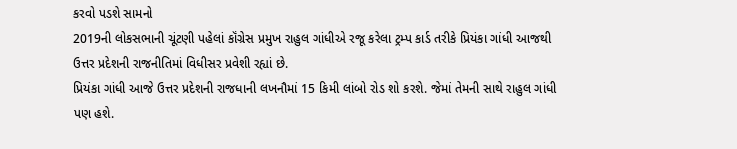કરવો પડશે સામનો
2019ની લોકસભાની ચૂંટણી પહેલાં કૉંગ્રેસ પ્રમુખ રાહુલ ગાંધીએ રજૂ કરેલા ટ્રમ્પ કાર્ડ તરીકે પ્રિયંકા ગાંધી આજથી ઉત્તર પ્રદેશની રાજનીતિમાં વિધીસર પ્રવેશી રહ્યાં છે.
પ્રિયંકા ગાંધી આજે ઉત્તર પ્રદેશની રાજધાની લખનૌમાં 15 કિમી લાંબો રોડ શો કરશે. જેમાં તેમની સાથે રાહુલ ગાંધી પણ હશે.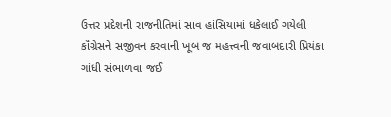ઉત્તર પ્રદેશની રાજનીતિમાં સાવ હાંસિયામાં ધકેલાઈ ગયેલી કૉંગ્રેસને સજીવન કરવાની ખૂબ જ મહત્ત્વની જવાબદારી પ્રિયંકા ગાંધી સંભાળવા જઈ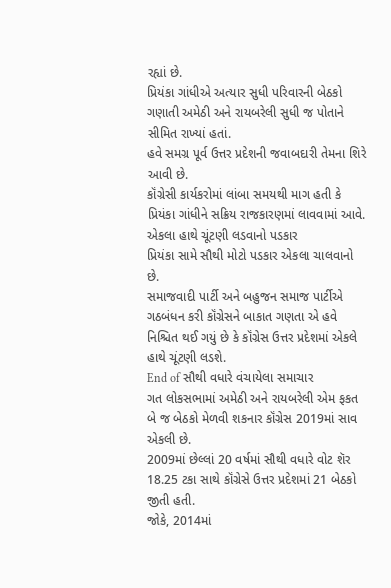રહ્યાં છે.
પ્રિયંકા ગાંધીએ અત્યાર સુધી પરિવારની બેઠકો ગણાતી અમેઠી અને રાયબરેલી સુધી જ પોતાને સીમિત રાખ્યાં હતાં.
હવે સમગ્ર પૂર્વ ઉત્તર પ્રદેશની જવાબદારી તેમના શિરે આવી છે.
કૉંગ્રેસી કાર્યકરોમાં લાંબા સમયથી માગ હતી કે પ્રિયંકા ગાંધીને સક્રિય રાજકારણમાં લાવવામાં આવે.
એકલા હાથે ચૂંટણી લડવાનો પડકાર
પ્રિયંકા સામે સૌથી મોટો પડકાર એકલા ચાલવાનો છે.
સમાજવાદી પાર્ટી અને બહુજન સમાજ પાર્ટીએ ગઠબંધન કરી કૉંગ્રેસને બાકાત ગણતા એ હવે નિશ્ચિત થઈ ગયું છે કે કૉંગ્રેસ ઉત્તર પ્રદેશમાં એકલે હાથે ચૂંટણી લડશે.
End of સૌથી વધારે વંચાયેલા સમાચાર
ગત લોકસભામાં અમેઠી અને રાયબરેલી એમ ફકત બે જ બેઠકો મેળવી શકનાર કૉંગ્રેસ 2019માં સાવ એકલી છે.
2009માં છેલ્લાં 20 વર્ષમાં સૌથી વધારે વોટ શૅર 18.25 ટકા સાથે કૉંગ્રેસે ઉત્તર પ્રદેશમાં 21 બેઠકો જીતી હતી.
જોકે, 2014માં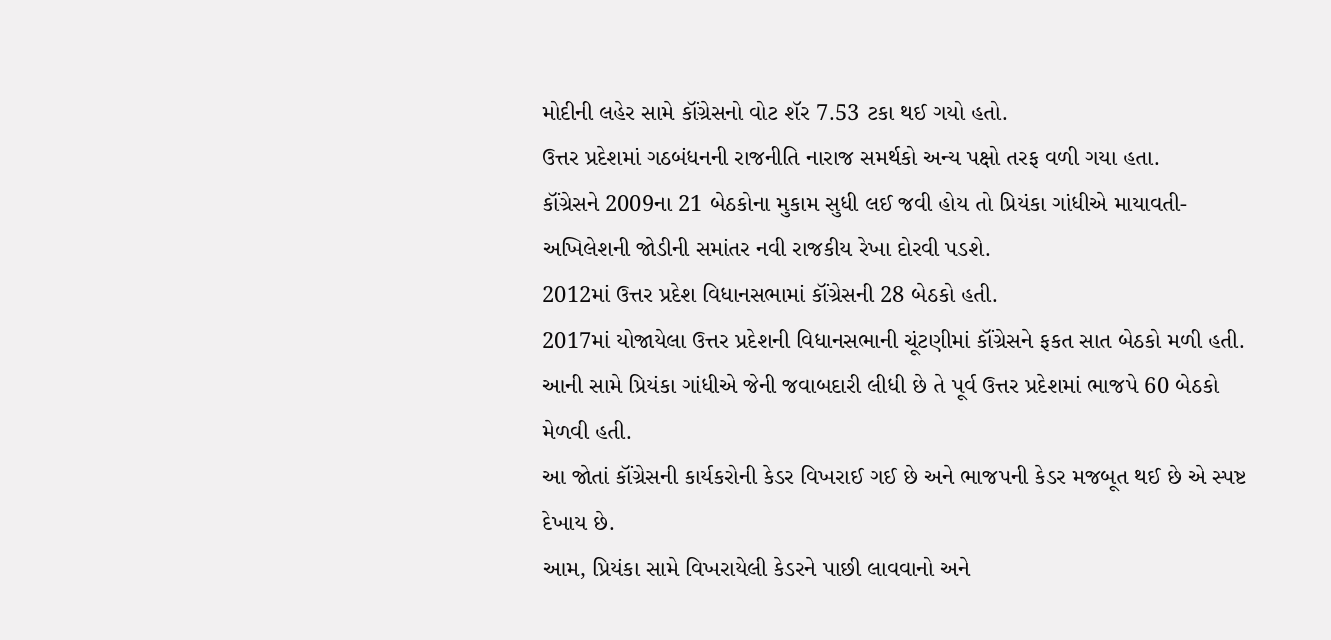મોદીની લહેર સામે કૉંગ્રેસનો વોટ શૅર 7.53 ટકા થઈ ગયો હતો.
ઉત્તર પ્રદેશમાં ગઠબંધનની રાજનીતિ નારાજ સમર્થકો અન્ય પક્ષો તરફ વળી ગયા હતા.
કૉંગ્રેસને 2009ના 21 બેઠકોના મુકામ સુધી લઈ જવી હોય તો પ્રિયંકા ગાંધીએ માયાવતી-અખિલેશની જોડીની સમાંતર નવી રાજકીય રેખા દોરવી પડશે.
2012માં ઉત્તર પ્રદેશ વિધાનસભામાં કૉંગ્રેસની 28 બેઠકો હતી.
2017માં યોજાયેલા ઉત્તર પ્રદેશની વિધાનસભાની ચૂંટણીમાં કૉંગ્રેસને ફકત સાત બેઠકો મળી હતી.
આની સામે પ્રિયંકા ગાંધીએ જેની જવાબદારી લીધી છે તે પૂર્વ ઉત્તર પ્રદેશમાં ભાજપે 60 બેઠકો મેળવી હતી.
આ જોતાં કૉંગ્રેસની કાર્યકરોની કેડર વિખરાઈ ગઈ છે અને ભાજપની કેડર મજબૂત થઈ છે એ સ્પષ્ટ દેખાય છે.
આમ, પ્રિયંકા સામે વિખરાયેલી કેડરને પાછી લાવવાનો અને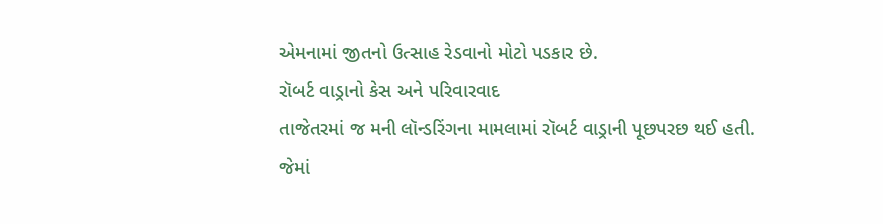એમનામાં જીતનો ઉત્સાહ રેડવાનો મોટો પડકાર છે.
રૉબર્ટ વાડ્રાનો કેસ અને પરિવારવાદ
તાજેતરમાં જ મની લૉન્ડરિંગના મામલામાં રૉબર્ટ વાડ્રાની પૂછપરછ થઈ હતી.
જેમાં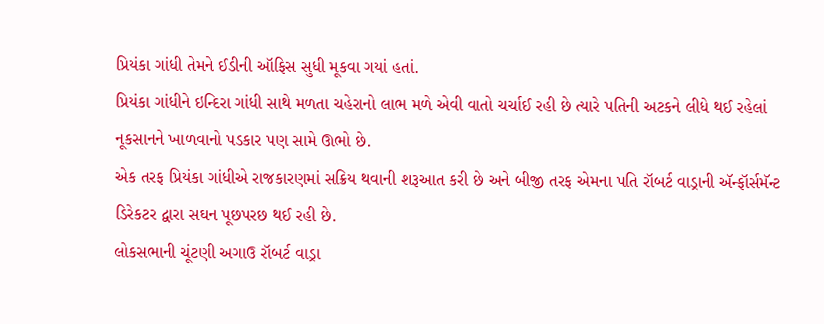પ્રિયંકા ગાંધી તેમને ઈડીની ઑફિસ સુધી મૂકવા ગયાં હતાં.
પ્રિયંકા ગાંધીને ઇન્દિરા ગાંધી સાથે મળતા ચહેરાનો લાભ મળે એવી વાતો ચર્ચાઈ રહી છે ત્યારે પતિની અટકને લીધે થઈ રહેલાં નૂકસાનને ખાળવાનો પડકાર પણ સામે ઊભો છે.
એક તરફ પ્રિયંકા ગાંધીએ રાજકારણમાં સક્રિય થવાની શરૂઆત કરી છે અને બીજી તરફ એમના પતિ રૉબર્ટ વાડ્રાની ઍન્ફૉર્સમૅન્ટ ડિરેકટર દ્વારા સઘન પૂછપરછ થઈ રહી છે.
લોકસભાની ચૂંટણી અગાઉ રૉબર્ટ વાડ્રા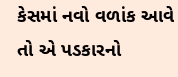કેસમાં નવો વળાંક આવે તો એ પડકારનો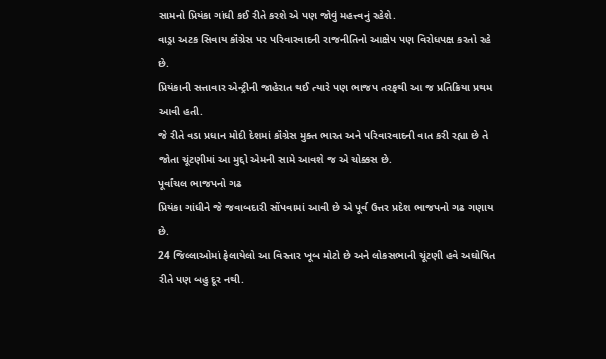સામનો પ્રિયંકા ગાંધી કઈ રીતે કરશે એ પણ જોવું મહત્ત્વનું રહેશે.
વાડ્રા અટક સિવાય કૉંગ્રેસ પર પરિવારવાદની રાજનીતિનો આક્ષેપ પણ વિરોધપક્ષ કરતો રહે છે.
પ્રિયંકાની સત્તાવાર એન્ટ્રીની જાહેરાત થઈ ત્યારે પણ ભાજપ તરફથી આ જ પ્રતિક્રિયા પ્રથમ આવી હતી.
જે રીતે વડા પ્રધાન મોદી દેશમાં કૉંગ્રેસ મુક્ત ભારત અને પરિવારવાદની વાત કરી રહ્યા છે તે જોતા ચૂંટણીમાં આ મુદ્દો એમની સામે આવશે જ એ ચોક્કસ છે.
પૂર્વાંચલ ભાજપનો ગઢ
પ્રિયંકા ગાંધીને જે જવાબદારી સોંપવામાં આવી છે એ પૂર્વ ઉત્તર પ્રદેશ ભાજપનો ગઢ ગણાય છે.
24 જિલ્લાઓમાં ફેલાયેલો આ વિસ્તાર ખૂબ મોટો છે અને લોકસભાની ચૂંટણી હવે અઘોષિત રીતે પણ બહુ દૂર નથી.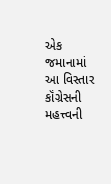એક જમાનામાં આ વિસ્તાર કૉંગ્રેસની મહત્ત્વની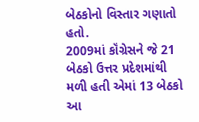બેઠકોનો વિસ્તાર ગણાતો હતો.
2009માં કૉંગ્રેસને જે 21 બેઠકો ઉત્તર પ્રદેશમાંથી મળી હતી એમાં 13 બેઠકો આ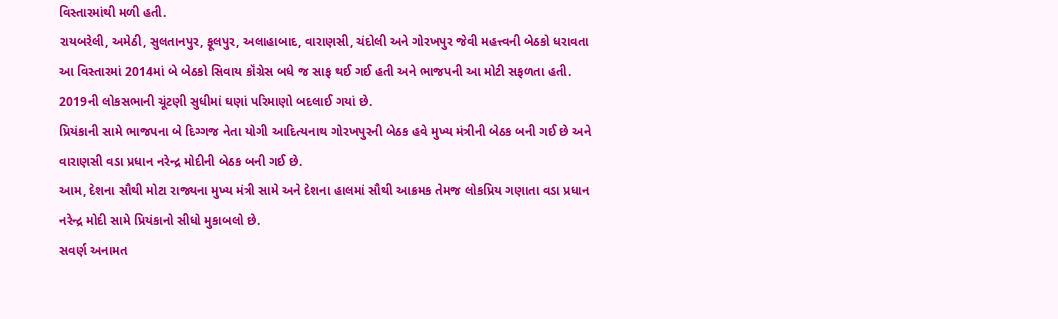વિસ્તારમાંથી મળી હતી.
રાયબરેલી, અમેઠી, સુલતાનપુર, ફૂલપુર, અલાહાબાદ, વારાણસી, ચંદોલી અને ગોરખપુર જેવી મહત્ત્વની બેઠકો ધરાવતા આ વિસ્તારમાં 2014માં બે બેઠકો સિવાય કૉંગ્રેસ બધે જ સાફ થઈ ગઈ હતી અને ભાજપની આ મોટી સફળતા હતી.
2019ની લોકસભાની ચૂંટણી સુધીમાં ઘણાં પરિમાણો બદલાઈ ગયાં છે.
પ્રિયંકાની સામે ભાજપના બે દિગ્ગજ નેતા યોગી આદિત્યનાથ ગોરખપુરની બેઠક હવે મુખ્ય મંત્રીની બેઠક બની ગઈ છે અને વારાણસી વડા પ્રધાન નરેન્દ્ર મોદીની બેઠક બની ગઈ છે.
આમ, દેશના સૌથી મોટા રાજ્યના મુખ્ય મંત્રી સામે અને દેશના હાલમાં સૌથી આક્રમક તેમજ લોકપ્રિય ગણાતા વડા પ્રધાન નરેન્દ્ર મોદી સામે પ્રિયંકાનો સીધો મુકાબલો છે.
સવર્ણ અનામત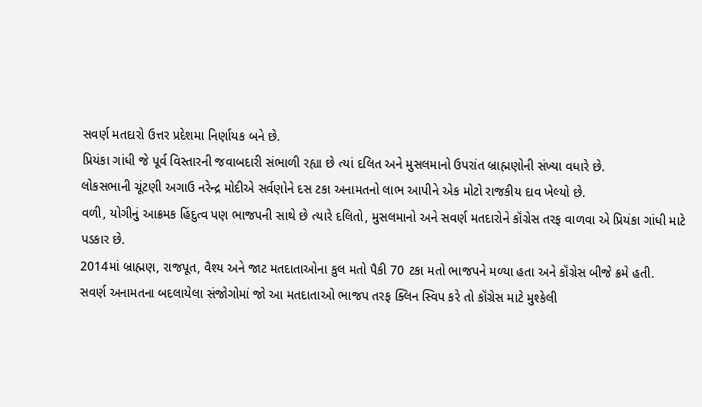સવર્ણ મતદારો ઉત્તર પ્રદેશમા નિર્ણાયક બને છે.
પ્રિયંકા ગાંધી જે પૂર્વ વિસ્તારની જવાબદારી સંભાળી રહ્યા છે ત્યાં દલિત અને મુસલમાનો ઉપરાંત બ્રાહ્મણોની સંખ્યા વધારે છે.
લોકસભાની ચૂંટણી અગાઉ નરેન્દ્ર મોદીએ સર્વણોને દસ ટકા અનામતનો લાભ આપીને એક મોટો રાજકીય દાવ ખેલ્યો છે.
વળી, યોગીનું આક્રમક હિંદુત્વ પણ ભાજપની સાથે છે ત્યારે દલિતો, મુસલમાનો અને સવર્ણ મતદારોને કૉંગ્રેસ તરફ વાળવા એ પ્રિયંકા ગાંધી માટે પડકાર છે.
2014માં બ્રાહ્મણ, રાજપૂત, વૈશ્ય અને જાટ મતદાતાઓના કુલ મતો પૈકી 70 ટકા મતો ભાજપને મળ્યા હતા અને કૉંગ્રેસ બીજે ક્રમે હતી.
સવર્ણ અનામતના બદલાયેલા સંજોગોમાં જો આ મતદાતાઓ ભાજપ તરફ ક્લિન સ્વિપ કરે તો કૉંગ્રેસ માટે મુશ્કેલી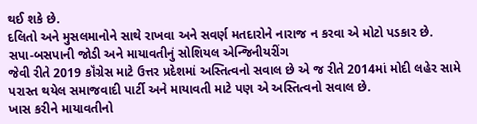થઈ શકે છે.
દલિતો અને મુસલમાનોને સાથે રાખવા અને સવર્ણ મતદારોને નારાજ ન કરવા એ મોટો પડકાર છે.
સપા-બસપાની જોડી અને માયાવતીનું સોશિયલ એન્જિનીયરીંગ
જેવી રીતે 2019 કૉંગ્રેસ માટે ઉત્તર પ્રદેશમાં અસ્તિત્વનો સવાલ છે એ જ રીતે 2014માં મોદી લહેર સામે પરાસ્ત થયેલ સમાજવાદી પાર્ટી અને માયાવતી માટે પણ એ અસ્તિત્વનો સવાલ છે.
ખાસ કરીને માયાવતીનો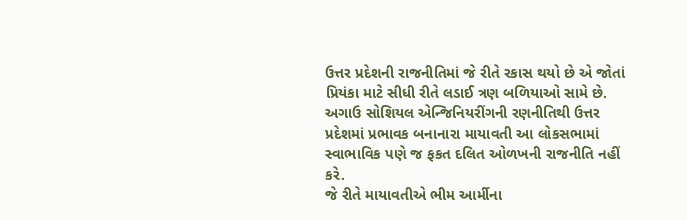ઉત્તર પ્રદેશની રાજનીતિમાં જે રીતે રકાસ થયો છે એ જોતાં પ્રિયંકા માટે સીધી રીતે લડાઈ ત્રણ બળિયાઓ સામે છે.
અગાઉ સોશિયલ એન્જિનિયરીંગની રણનીતિથી ઉત્તર પ્રદેશમાં પ્રભાવક બનાનારા માયાવતી આ લોકસભામાં સ્વાભાવિક પણે જ ફકત દલિત ઓળખની રાજનીતિ નહીં કરે.
જે રીતે માયાવતીએ ભીમ આર્મીના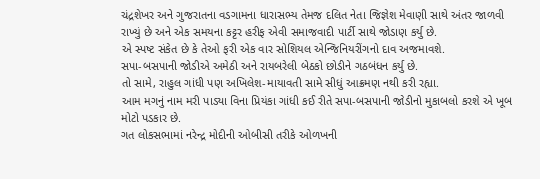ચંદ્રશેખર અને ગુજરાતના વડગામના ધારાસભ્ય તેમજ દલિત નેતા જિજ્ઞેશ મેવાણી સાથે અંતર જાળવી રાખ્યું છે અને એક સમયના કટ્ટર હરીફ એવી સમાજવાદી પાર્ટી સાથે જોડાણ કર્યુ છે.
એ સ્પષ્ટ સંકેત છે કે તેઓ ફરી એક વાર સોશિયલ એન્જિનિયરીંગનો દાવ અજમાવશે.
સપા-બસપાની જોડીએ અમેઠી અને રાયબરેલી બેઠકો છોડીને ગઠબંધન કર્યુ છે.
તો સામે, રાહુલ ગાંધી પણ અખિલેશ-માયાવતી સામે સીધું આક્રમણ નથી કરી રહ્યા.
આમ મગનું નામ મરી પાડ્યા વિના પ્રિયંકા ગાંધી કઈ રીતે સપા-બસપાની જોડીનો મુકાબલો કરશે એ ખૂબ મોટો પડકાર છે.
ગત લોકસભામાં નરેન્દ્ર મોદીની ઓબીસી તરીકે ઓળખની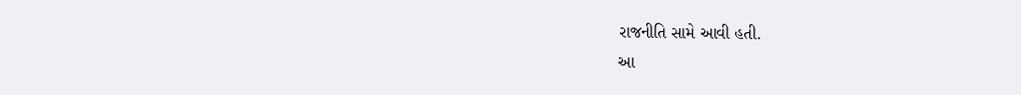રાજનીતિ સામે આવી હતી.
આ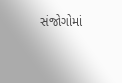સંજોગોમાં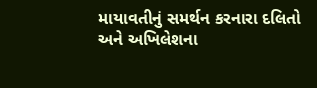માયાવતીનું સમર્થન કરનારા દલિતો અને અખિલેશના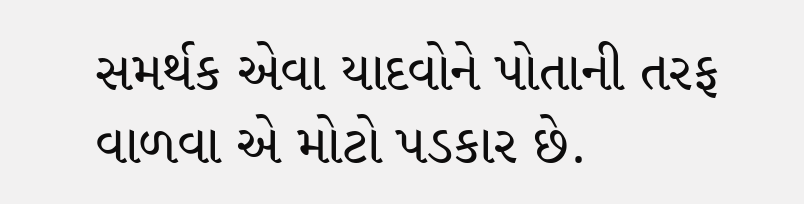સમર્થક એવા યાદવોને પોતાની તરફ વાળવા એ મોટો પડકાર છે.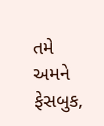તમે અમને ફેસબુક,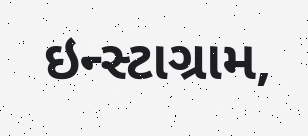ઇન્સ્ટાગ્રામ,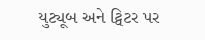યુટ્યૂબ અને ટ્વિટર પર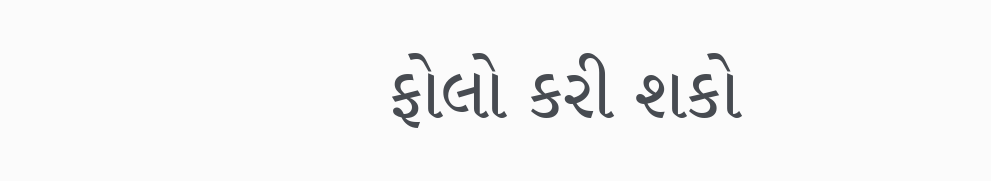ફોલો કરી શકો